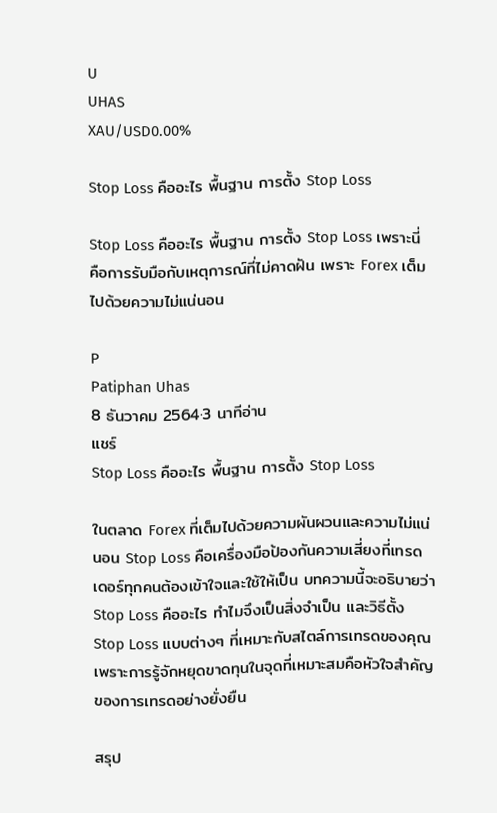U
UHAS
XAU/USD0.00%

Stop Loss คืออะไร พื้นฐาน การตั้ง Stop Loss

Stop Loss คืออะไร พื้นฐาน การตั้ง Stop Loss เพราะนี่คือการรับมือกับเหตุการณ์ที่ไม่คาดฝัน เพราะ Forex เต็มไปด้วยความไม่แน่นอน

P
Patiphan Uhas
8 ธันวาคม 2564·3 นาทีอ่าน
แชร์
Stop Loss คืออะไร พื้นฐาน การตั้ง Stop Loss

ในตลาด Forex ที่เต็มไปด้วยความผันผวนและความไม่แน่นอน Stop Loss คือเครื่องมือป้องกันความเสี่ยงที่เทรดเดอร์ทุกคนต้องเข้าใจและใช้ให้เป็น บทความนี้จะอธิบายว่า Stop Loss คืออะไร ทำไมจึงเป็นสิ่งจำเป็น และวิธีตั้ง Stop Loss แบบต่างๆ ที่เหมาะกับสไตล์การเทรดของคุณ เพราะการรู้จักหยุดขาดทุนในจุดที่เหมาะสมคือหัวใจสำคัญของการเทรดอย่างยั่งยืน

สรุป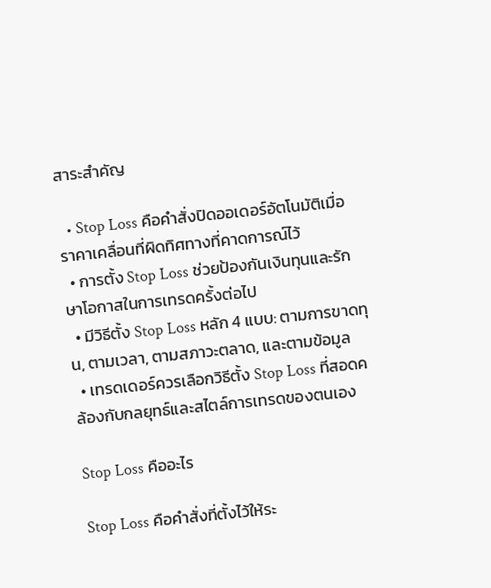สาระสำคัญ

  • Stop Loss คือคำสั่งปิดออเดอร์อัตโนมัติเมื่อราคาเคลื่อนที่ผิดทิศทางที่คาดการณ์ไว้
  • การตั้ง Stop Loss ช่วยป้องกันเงินทุนและรักษาโอกาสในการเทรดครั้งต่อไป
  • มีวิธีตั้ง Stop Loss หลัก 4 แบบ: ตามการขาดทุน, ตามเวลา, ตามสภาวะตลาด, และตามข้อมูล
  • เทรดเดอร์ควรเลือกวิธีตั้ง Stop Loss ที่สอดคล้องกับกลยุทธ์และสไตล์การเทรดของตนเอง

Stop Loss คืออะไร

Stop Loss คือคำสั่งที่ตั้งไว้ให้ระ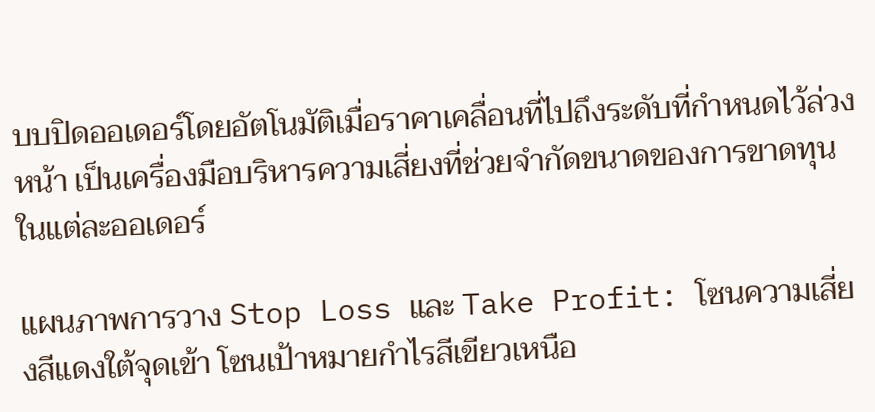บบปิดออเดอร์โดยอัตโนมัติเมื่อราคาเคลื่อนที่ไปถึงระดับที่กำหนดไว้ล่วงหน้า เป็นเครื่องมือบริหารความเสี่ยงที่ช่วยจำกัดขนาดของการขาดทุนในแต่ละออเดอร์

แผนภาพการวาง Stop Loss และ Take Profit: โซนความเสี่ยงสีแดงใต้จุดเข้า โซนเป้าหมายกำไรสีเขียวเหนือ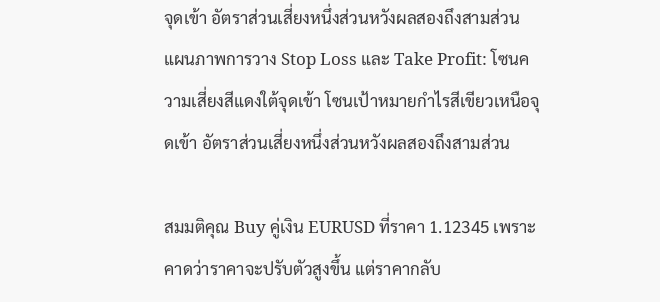จุดเข้า อัตราส่วนเสี่ยงหนึ่งส่วนหวังผลสองถึงสามส่วน
แผนภาพการวาง Stop Loss และ Take Profit: โซนความเสี่ยงสีแดงใต้จุดเข้า โซนเป้าหมายกำไรสีเขียวเหนือจุดเข้า อัตราส่วนเสี่ยงหนึ่งส่วนหวังผลสองถึงสามส่วน

สมมติคุณ Buy คู่เงิน EURUSD ที่ราคา 1.12345 เพราะคาดว่าราคาจะปรับตัวสูงขึ้น แต่ราคากลับ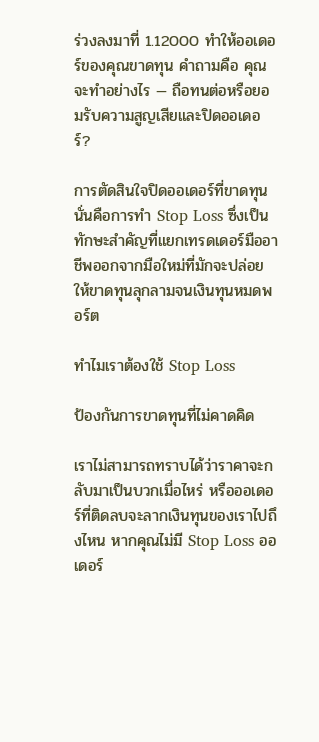ร่วงลงมาที่ 1.12000 ทำให้ออเดอร์ของคุณขาดทุน คำถามคือ คุณจะทำอย่างไร — ถือทนต่อหรือยอมรับความสูญเสียและปิดออเดอร์?

การตัดสินใจปิดออเดอร์ที่ขาดทุนนั่นคือการทำ Stop Loss ซึ่งเป็นทักษะสำคัญที่แยกเทรดเดอร์มืออาชีพออกจากมือใหม่ที่มักจะปล่อยให้ขาดทุนลุกลามจนเงินทุนหมดพอร์ต

ทำไมเราต้องใช้ Stop Loss

ป้องกันการขาดทุนที่ไม่คาดคิด

เราไม่สามารถทราบได้ว่าราคาจะกลับมาเป็นบวกเมื่อไหร่ หรือออเดอร์ที่ติดลบจะลากเงินทุนของเราไปถึงไหน หากคุณไม่มี Stop Loss ออเดอร์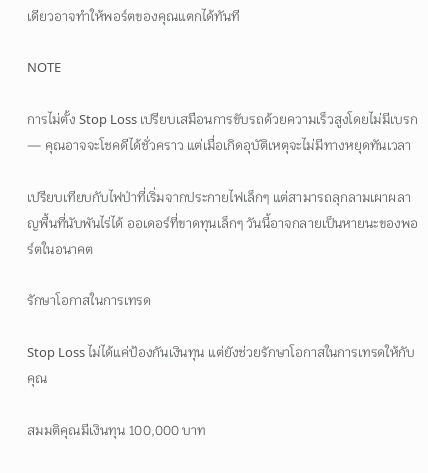เดียวอาจทำให้พอร์ตของคุณแตกได้ทันที

NOTE

การไม่ตั้ง Stop Loss เปรียบเสมือนการขับรถด้วยความเร็วสูงโดยไม่มีเบรก — คุณอาจจะโชคดีได้ชั่วคราว แต่เมื่อเกิดอุบัติเหตุจะไม่มีทางหยุดทันเวลา

เปรียบเทียบกับไฟป่าที่เริ่มจากประกายไฟเล็กๆ แต่สามารถลุกลามเผาผลาญพื้นที่นับพันไร่ได้ ออเดอร์ที่ขาดทุนเล็กๆ วันนี้อาจกลายเป็นหายนะของพอร์ตในอนาคต

รักษาโอกาสในการเทรด

Stop Loss ไม่ได้แค่ป้องกันเงินทุน แต่ยังช่วยรักษาโอกาสในการเทรดให้กับคุณ

สมมติคุณมีเงินทุน 100,000 บาท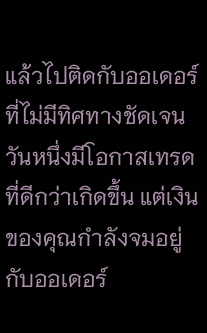แล้วไปติดกับออเดอร์ที่ไม่มีทิศทางชัดเจน วันหนึ่งมีโอกาสเทรดที่ดีกว่าเกิดขึ้น แต่เงินของคุณกำลังจมอยู่กับออเดอร์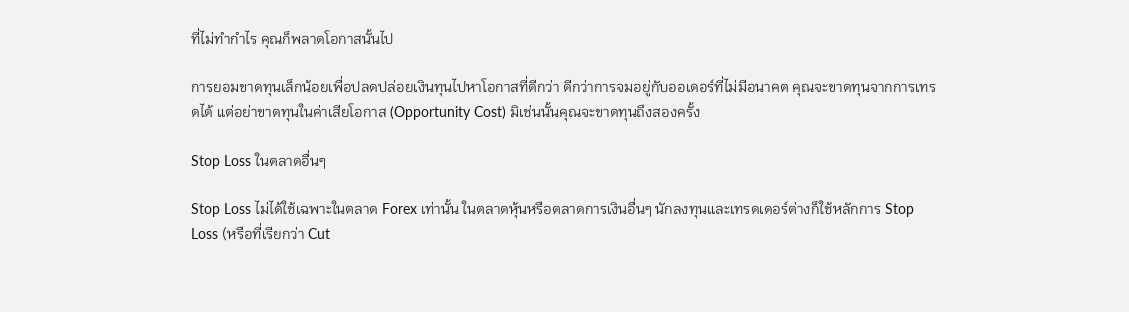ที่ไม่ทำกำไร คุณก็พลาดโอกาสนั้นไป

การยอมขาดทุนเล็กน้อยเพื่อปลดปล่อยเงินทุนไปหาโอกาสที่ดีกว่า ดีกว่าการจมอยู่กับออเดอร์ที่ไม่มีอนาคต คุณจะขาดทุนจากการเทรดได้ แต่อย่าขาดทุนในค่าเสียโอกาส (Opportunity Cost) มิเช่นนั้นคุณจะขาดทุนถึงสองครั้ง

Stop Loss ในตลาดอื่นๆ

Stop Loss ไม่ได้ใช้เฉพาะในตลาด Forex เท่านั้น ในตลาดหุ้นหรือตลาดการเงินอื่นๆ นักลงทุนและเทรดเดอร์ต่างก็ใช้หลักการ Stop Loss (หรือที่เรียกว่า Cut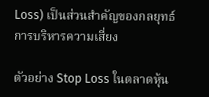Loss) เป็นส่วนสำคัญของกลยุทธ์การบริหารความเสี่ยง

ตัวอย่าง Stop Loss ในตลาดหุ้น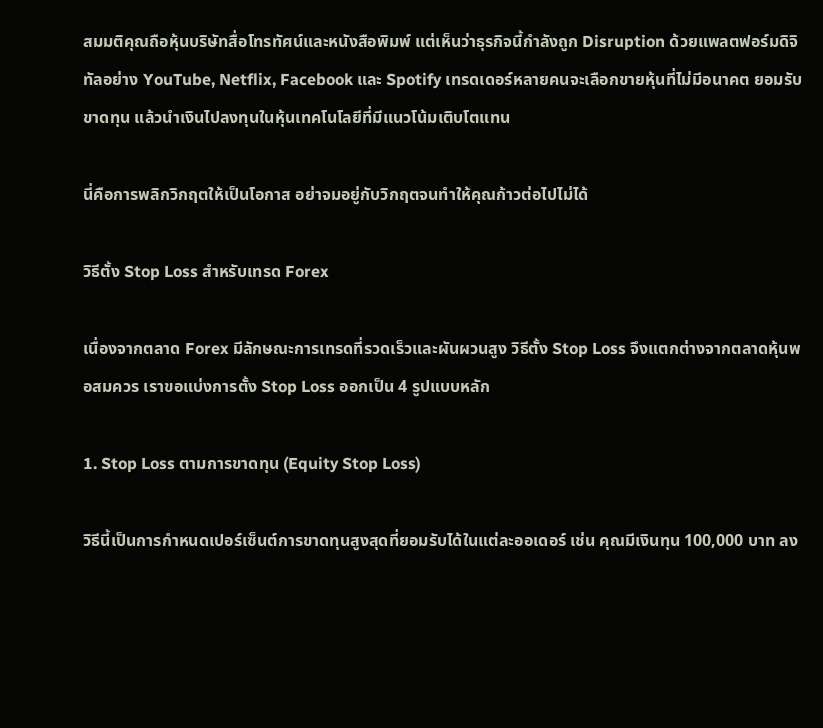สมมติคุณถือหุ้นบริษัทสื่อโทรทัศน์และหนังสือพิมพ์ แต่เห็นว่าธุรกิจนี้กำลังถูก Disruption ด้วยแพลตฟอร์มดิจิทัลอย่าง YouTube, Netflix, Facebook และ Spotify เทรดเดอร์หลายคนจะเลือกขายหุ้นที่ไม่มีอนาคต ยอมรับขาดทุน แล้วนำเงินไปลงทุนในหุ้นเทคโนโลยีที่มีแนวโน้มเติบโตแทน

นี่คือการพลิกวิกฤตให้เป็นโอกาส อย่าจมอยู่กับวิกฤตจนทำให้คุณก้าวต่อไปไม่ได้

วิธีตั้ง Stop Loss สำหรับเทรด Forex

เนื่องจากตลาด Forex มีลักษณะการเทรดที่รวดเร็วและผันผวนสูง วิธีตั้ง Stop Loss จึงแตกต่างจากตลาดหุ้นพอสมควร เราขอแบ่งการตั้ง Stop Loss ออกเป็น 4 รูปแบบหลัก

1. Stop Loss ตามการขาดทุน (Equity Stop Loss)

วิธีนี้เป็นการกำหนดเปอร์เซ็นต์การขาดทุนสูงสุดที่ยอมรับได้ในแต่ละออเดอร์ เช่น คุณมีเงินทุน 100,000 บาท ลง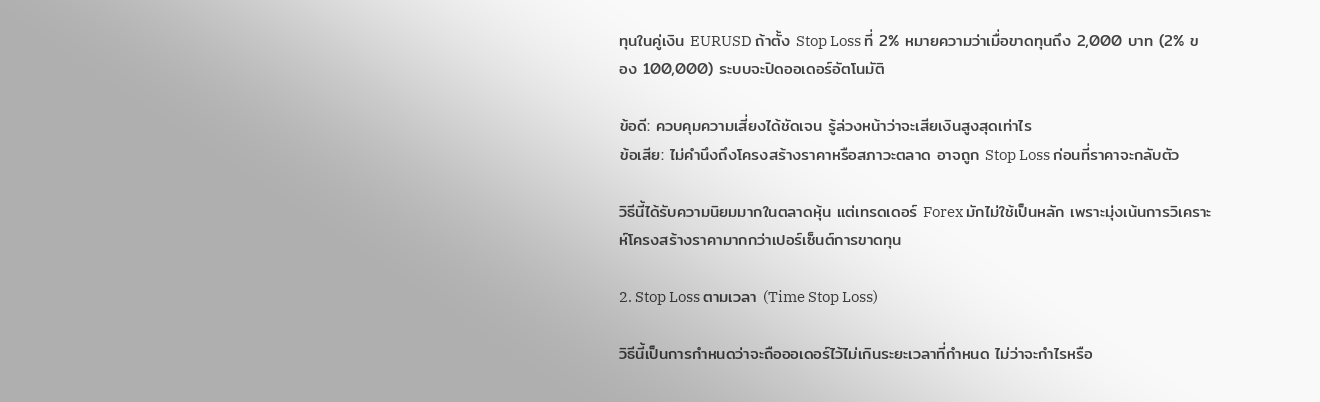ทุนในคู่เงิน EURUSD ถ้าตั้ง Stop Loss ที่ 2% หมายความว่าเมื่อขาดทุนถึง 2,000 บาท (2% ของ 100,000) ระบบจะปิดออเดอร์อัตโนมัติ

ข้อดี: ควบคุมความเสี่ยงได้ชัดเจน รู้ล่วงหน้าว่าจะเสียเงินสูงสุดเท่าไร
ข้อเสีย: ไม่คำนึงถึงโครงสร้างราคาหรือสภาวะตลาด อาจถูก Stop Loss ก่อนที่ราคาจะกลับตัว

วิธีนี้ได้รับความนิยมมากในตลาดหุ้น แต่เทรดเดอร์ Forex มักไม่ใช้เป็นหลัก เพราะมุ่งเน้นการวิเคราะห์โครงสร้างราคามากกว่าเปอร์เซ็นต์การขาดทุน

2. Stop Loss ตามเวลา (Time Stop Loss)

วิธีนี้เป็นการกำหนดว่าจะถือออเดอร์ไว้ไม่เกินระยะเวลาที่กำหนด ไม่ว่าจะกำไรหรือ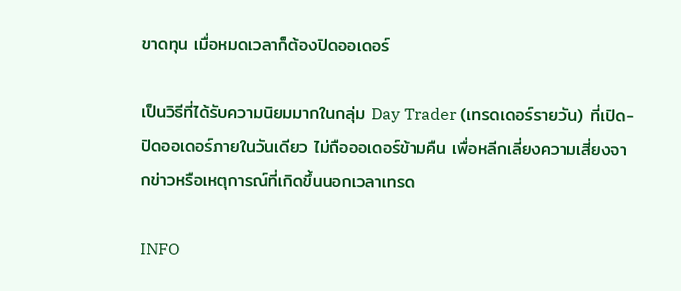ขาดทุน เมื่อหมดเวลาก็ต้องปิดออเดอร์

เป็นวิธีที่ได้รับความนิยมมากในกลุ่ม Day Trader (เทรดเดอร์รายวัน) ที่เปิด-ปิดออเดอร์ภายในวันเดียว ไม่ถือออเดอร์ข้ามคืน เพื่อหลีกเลี่ยงความเสี่ยงจากข่าวหรือเหตุการณ์ที่เกิดขึ้นนอกเวลาเทรด

INFO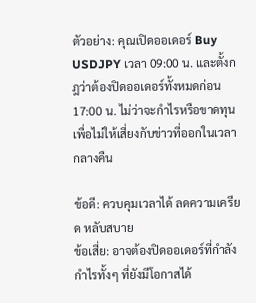ตัวอย่าง: คุณเปิดออเดอร์ Buy USDJPY เวลา 09:00 น. และตั้งกฎว่าต้องปิดออเดอร์ทั้งหมดก่อน 17:00 น. ไม่ว่าจะกำไรหรือขาดทุน เพื่อไม่ให้เสี่ยงกับข่าวที่ออกในเวลากลางคืน

ข้อดี: ควบคุมเวลาได้ ลดความเครียด หลับสบาย
ข้อเสี่ย: อาจต้องปิดออเดอร์ที่กำลังกำไรทั้งๆ ที่ยังมีโอกาสได้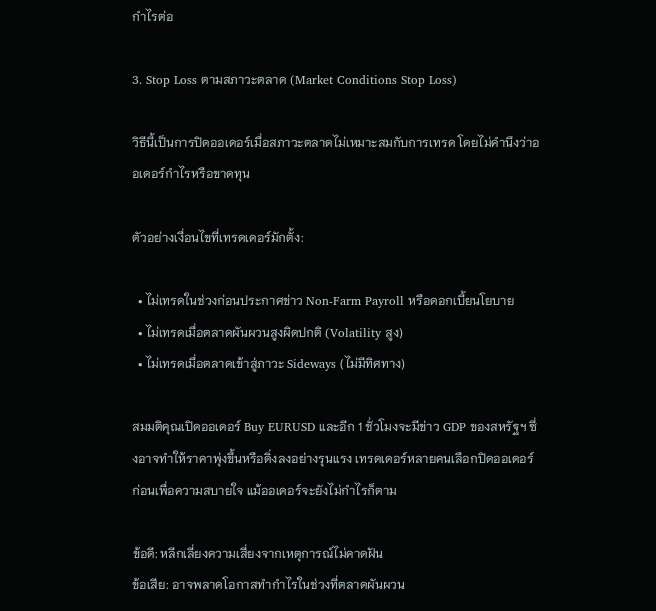กำไรต่อ

3. Stop Loss ตามสภาวะตลาด (Market Conditions Stop Loss)

วิธีนี้เป็นการปิดออเดอร์เมื่อสภาวะตลาดไม่เหมาะสมกับการเทรด โดยไม่คำนึงว่าออเดอร์กำไรหรือขาดทุน

ตัวอย่างเงื่อนไขที่เทรดเดอร์มักตั้ง:

  • ไม่เทรดในช่วงก่อนประกาศข่าว Non-Farm Payroll หรือดอกเบี้ยนโยบาย
  • ไม่เทรดเมื่อตลาดผันผวนสูงผิดปกติ (Volatility สูง)
  • ไม่เทรดเมื่อตลาดเข้าสู่ภาวะ Sideways (ไม่มีทิศทาง)

สมมติคุณเปิดออเดอร์ Buy EURUSD และอีก 1 ชั่วโมงจะมีข่าว GDP ของสหรัฐฯ ซึ่งอาจทำให้ราคาพุ่งขึ้นหรือดิ่งลงอย่างรุนแรง เทรดเดอร์หลายคนเลือกปิดออเดอร์ก่อนเพื่อความสบายใจ แม้ออเดอร์จะยังไม่กำไรก็ตาม

ข้อดี: หลีกเลี่ยงความเสี่ยงจากเหตุการณ์ไม่คาดฝัน
ข้อเสีย: อาจพลาดโอกาสทำกำไรในช่วงที่ตลาดผันผวน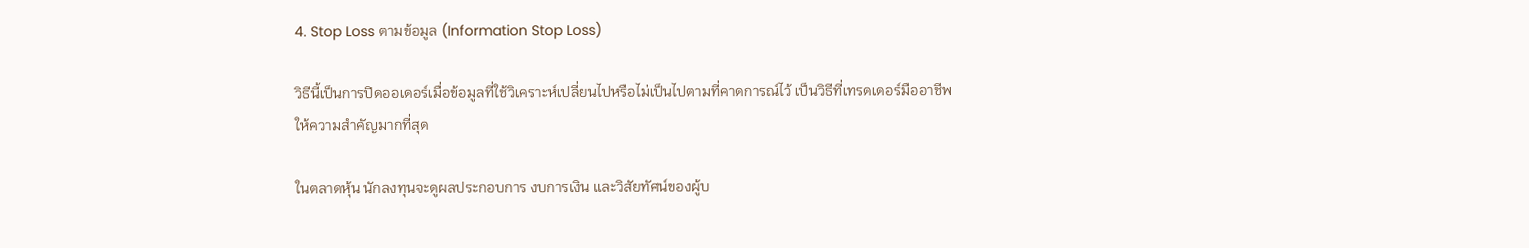4. Stop Loss ตามข้อมูล (Information Stop Loss)

วิธีนี้เป็นการปิดออเดอร์เมื่อข้อมูลที่ใช้วิเคราะห์เปลี่ยนไปหรือไม่เป็นไปตามที่คาดการณ์ไว้ เป็นวิธีที่เทรดเดอร์มืออาชีพให้ความสำคัญมากที่สุด

ในตลาดหุ้น นักลงทุนจะดูผลประกอบการ งบการเงิน และวิสัยทัศน์ของผู้บ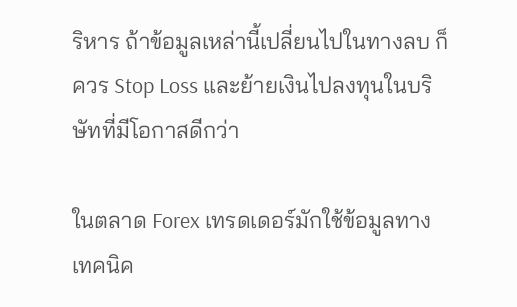ริหาร ถ้าข้อมูลเหล่านี้เปลี่ยนไปในทางลบ ก็ควร Stop Loss และย้ายเงินไปลงทุนในบริษัทที่มีโอกาสดีกว่า

ในตลาด Forex เทรดเดอร์มักใช้ข้อมูลทางเทคนิค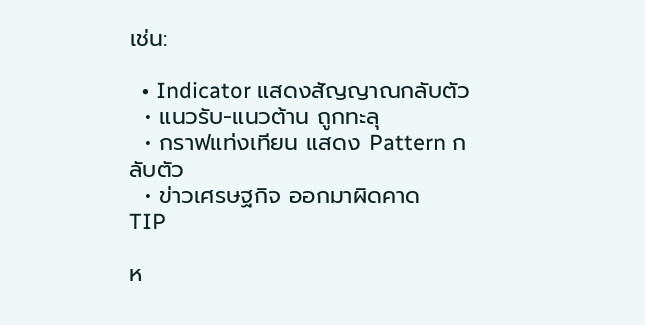เช่น:

  • Indicator แสดงสัญญาณกลับตัว
  • แนวรับ-แนวต้าน ถูกทะลุ
  • กราฟแท่งเทียน แสดง Pattern กลับตัว
  • ข่าวเศรษฐกิจ ออกมาผิดคาด
TIP

ห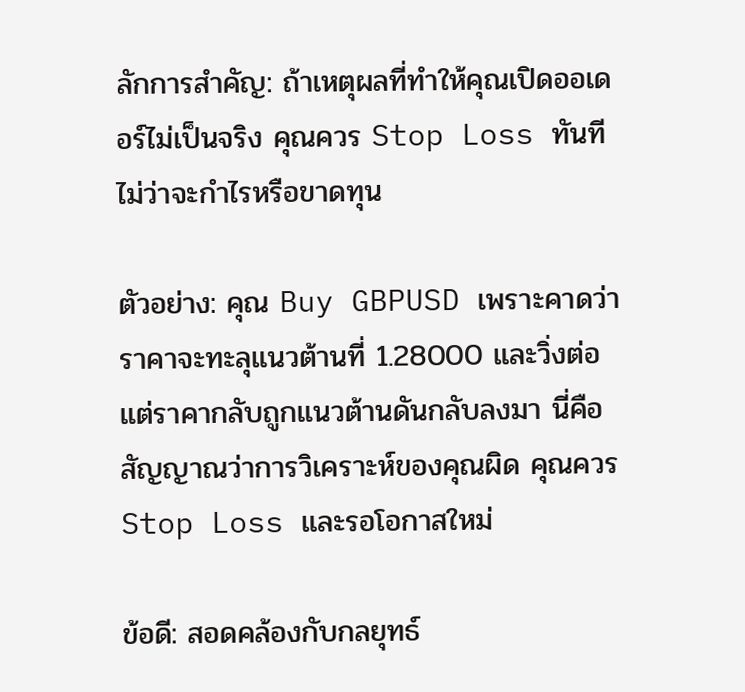ลักการสำคัญ: ถ้าเหตุผลที่ทำให้คุณเปิดออเดอร์ไม่เป็นจริง คุณควร Stop Loss ทันที ไม่ว่าจะกำไรหรือขาดทุน

ตัวอย่าง: คุณ Buy GBPUSD เพราะคาดว่าราคาจะทะลุแนวต้านที่ 1.28000 และวิ่งต่อ แต่ราคากลับถูกแนวต้านดันกลับลงมา นี่คือสัญญาณว่าการวิเคราะห์ของคุณผิด คุณควร Stop Loss และรอโอกาสใหม่

ข้อดี: สอดคล้องกับกลยุทธ์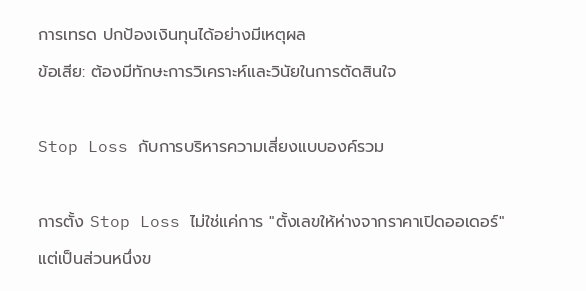การเทรด ปกป้องเงินทุนได้อย่างมีเหตุผล
ข้อเสีย: ต้องมีทักษะการวิเคราะห์และวินัยในการตัดสินใจ

Stop Loss กับการบริหารความเสี่ยงแบบองค์รวม

การตั้ง Stop Loss ไม่ใช่แค่การ "ตั้งเลขให้ห่างจากราคาเปิดออเดอร์" แต่เป็นส่วนหนึ่งข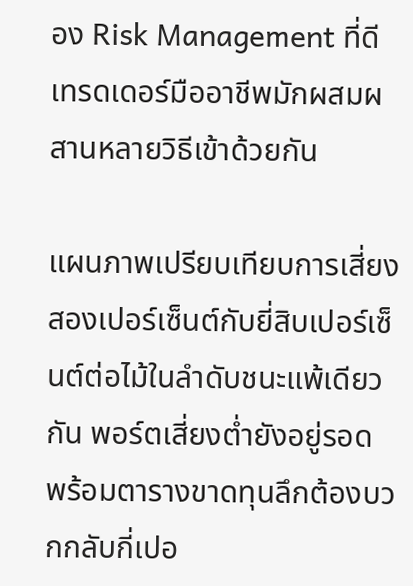อง Risk Management ที่ดี เทรดเดอร์มืออาชีพมักผสมผสานหลายวิธีเข้าด้วยกัน

แผนภาพเปรียบเทียบการเสี่ยงสองเปอร์เซ็นต์กับยี่สิบเปอร์เซ็นต์ต่อไม้ในลำดับชนะแพ้เดียวกัน พอร์ตเสี่ยงต่ำยังอยู่รอด พร้อมตารางขาดทุนลึกต้องบวกกลับกี่เปอ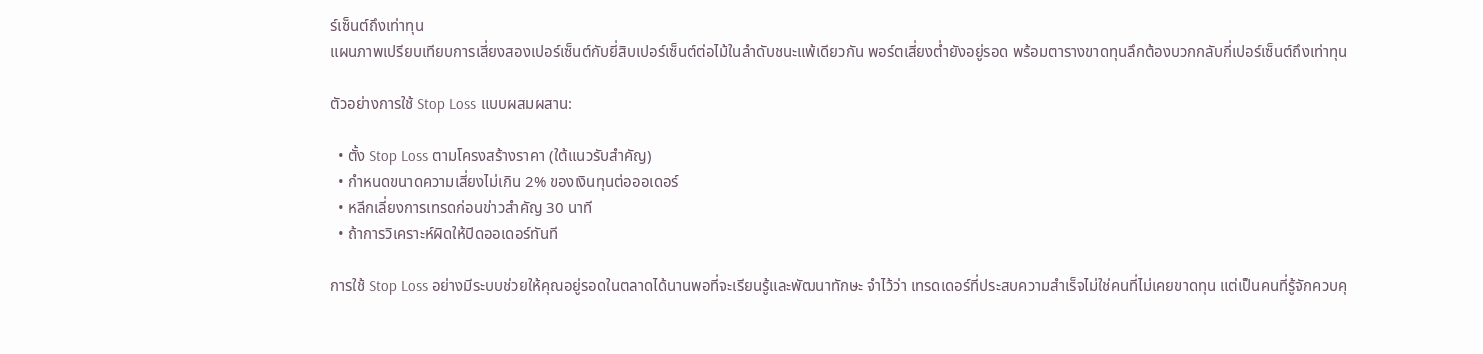ร์เซ็นต์ถึงเท่าทุน
แผนภาพเปรียบเทียบการเสี่ยงสองเปอร์เซ็นต์กับยี่สิบเปอร์เซ็นต์ต่อไม้ในลำดับชนะแพ้เดียวกัน พอร์ตเสี่ยงต่ำยังอยู่รอด พร้อมตารางขาดทุนลึกต้องบวกกลับกี่เปอร์เซ็นต์ถึงเท่าทุน

ตัวอย่างการใช้ Stop Loss แบบผสมผสาน:

  • ตั้ง Stop Loss ตามโครงสร้างราคา (ใต้แนวรับสำคัญ)
  • กำหนดขนาดความเสี่ยงไม่เกิน 2% ของเงินทุนต่อออเดอร์
  • หลีกเลี่ยงการเทรดก่อนข่าวสำคัญ 30 นาที
  • ถ้าการวิเคราะห์ผิดให้ปิดออเดอร์ทันที

การใช้ Stop Loss อย่างมีระบบช่วยให้คุณอยู่รอดในตลาดได้นานพอที่จะเรียนรู้และพัฒนาทักษะ จำไว้ว่า เทรดเดอร์ที่ประสบความสำเร็จไม่ใช่คนที่ไม่เคยขาดทุน แต่เป็นคนที่รู้จักควบคุ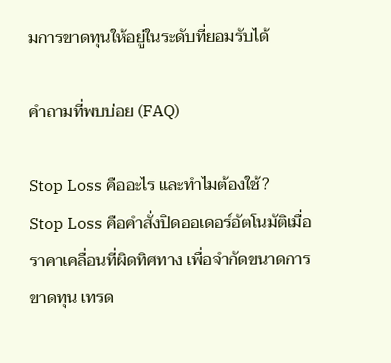มการขาดทุนให้อยู่ในระดับที่ยอมรับได้

คำถามที่พบบ่อย (FAQ)

Stop Loss คืออะไร และทำไมต้องใช้?
Stop Loss คือคำสั่งปิดออเดอร์อัตโนมัติเมื่อราคาเคลื่อนที่ผิดทิศทาง เพื่อจำกัดขนาดการขาดทุน เทรด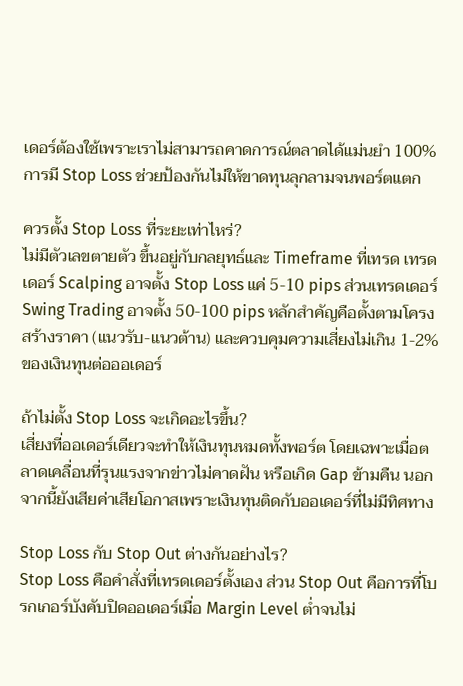เดอร์ต้องใช้เพราะเราไม่สามารถคาดการณ์ตลาดได้แม่นยำ 100% การมี Stop Loss ช่วยป้องกันไม่ให้ขาดทุนลุกลามจนพอร์ตแตก

ควรตั้ง Stop Loss ที่ระยะเท่าไหร่?
ไม่มีตัวเลขตายตัว ขึ้นอยู่กับกลยุทธ์และ Timeframe ที่เทรด เทรดเดอร์ Scalping อาจตั้ง Stop Loss แค่ 5-10 pips ส่วนเทรดเดอร์ Swing Trading อาจตั้ง 50-100 pips หลักสำคัญคือตั้งตามโครงสร้างราคา (แนวรับ-แนวต้าน) และควบคุมความเสี่ยงไม่เกิน 1-2% ของเงินทุนต่อออเดอร์

ถ้าไม่ตั้ง Stop Loss จะเกิดอะไรขึ้น?
เสี่ยงที่ออเดอร์เดียวจะทำให้เงินทุนหมดทั้งพอร์ต โดยเฉพาะเมื่อตลาดเคลื่อนที่รุนแรงจากข่าวไม่คาดฝัน หรือเกิด Gap ข้ามคืน นอกจากนี้ยังเสียค่าเสียโอกาสเพราะเงินทุนติดกับออเดอร์ที่ไม่มีทิศทาง

Stop Loss กับ Stop Out ต่างกันอย่างไร?
Stop Loss คือคำสั่งที่เทรดเดอร์ตั้งเอง ส่วน Stop Out คือการที่โบรกเกอร์บังคับปิดออเดอร์เมื่อ Margin Level ต่ำจนไม่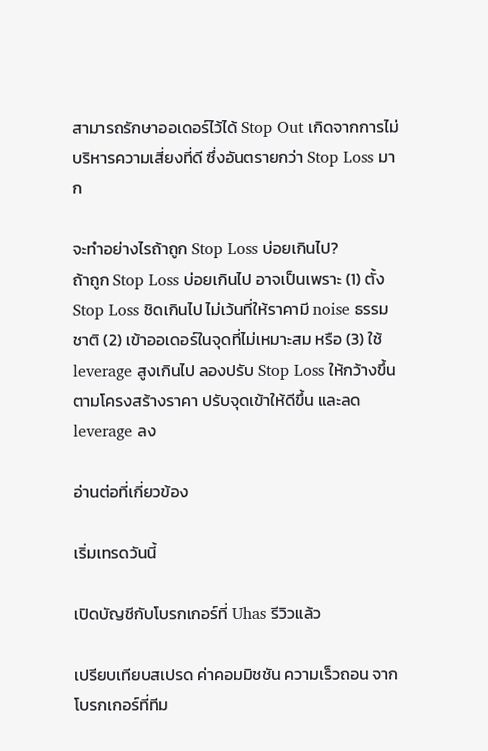สามารถรักษาออเดอร์ไว้ได้ Stop Out เกิดจากการไม่บริหารความเสี่ยงที่ดี ซึ่งอันตรายกว่า Stop Loss มาก

จะทำอย่างไรถ้าถูก Stop Loss บ่อยเกินไป?
ถ้าถูก Stop Loss บ่อยเกินไป อาจเป็นเพราะ (1) ตั้ง Stop Loss ชิดเกินไป ไม่เว้นที่ให้ราคามี noise ธรรมชาติ (2) เข้าออเดอร์ในจุดที่ไม่เหมาะสม หรือ (3) ใช้ leverage สูงเกินไป ลองปรับ Stop Loss ให้กว้างขึ้นตามโครงสร้างราคา ปรับจุดเข้าให้ดีขึ้น และลด leverage ลง

อ่านต่อที่เกี่ยวข้อง

เริ่มเทรดวันนี้

เปิดบัญชีกับโบรกเกอร์ที่ Uhas รีวิวแล้ว

เปรียบเทียบสเปรด ค่าคอมมิชชัน ความเร็วถอน จากโบรกเกอร์ที่ทีม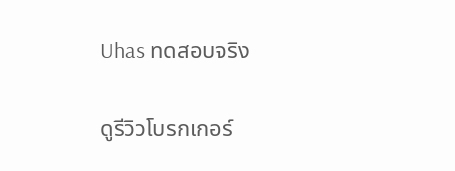Uhas ทดสอบจริง

ดูรีวิวโบรกเกอร์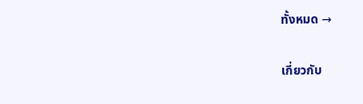ทั้งหมด →

เกี่ยวกับ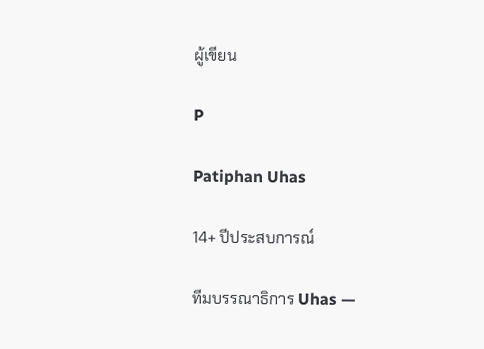ผู้เขียน

P

Patiphan Uhas

14+ ปีประสบการณ์

ทีมบรรณาธิการ Uhas —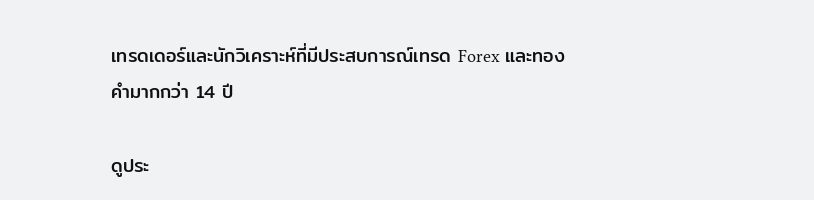เทรดเดอร์และนักวิเคราะห์ที่มีประสบการณ์เทรด Forex และทองคำมากกว่า 14 ปี

ดูประ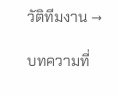วัติทีมงาน →

บทความที่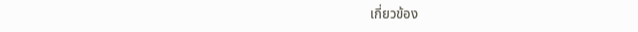เกี่ยวข้อง